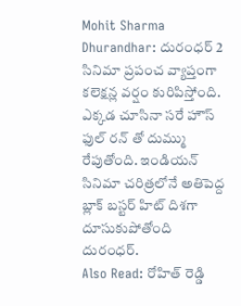Mohit Sharma Dhurandhar: దురంధర్ 2 సినిమా ప్రపంచ వ్యాప్తంగా కలెక్షన్ల వర్షం కురిపిస్తోంది. ఎక్కడ చూసినా సరే హౌస్ ఫుల్ రన్ తో దుమ్ము రేపుతోంది. ఇండియన్ సినిమా చరిత్రలోనే అతిపెద్ద బ్లాక్ బస్టర్ హిట్ దిశగా దూసుకుపోతోంది దురంధర్.
Also Read: రోహిత్ రెడ్డి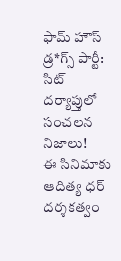ఫామ్ హౌస్ డ్ర*గ్స్ పార్టీ: సిట్ దర్యాప్తులో సంచలన నిజాలు!
ఈ సినిమాకు ఆదిత్య ధర్ దర్శకత్వం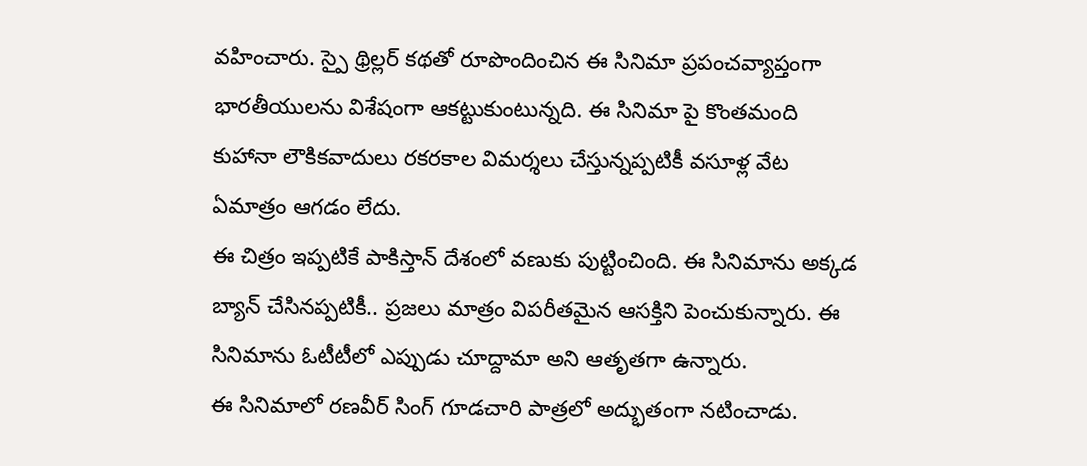వహించారు. స్పై థ్రిల్లర్ కథతో రూపొందించిన ఈ సినిమా ప్రపంచవ్యాప్తంగా భారతీయులను విశేషంగా ఆకట్టుకుంటున్నది. ఈ సినిమా పై కొంతమంది కుహానా లౌకికవాదులు రకరకాల విమర్శలు చేస్తున్నప్పటికీ వసూళ్ల వేట ఏమాత్రం ఆగడం లేదు.
ఈ చిత్రం ఇప్పటికే పాకిస్తాన్ దేశంలో వణుకు పుట్టించింది. ఈ సినిమాను అక్కడ బ్యాన్ చేసినప్పటికీ.. ప్రజలు మాత్రం విపరీతమైన ఆసక్తిని పెంచుకున్నారు. ఈ సినిమాను ఓటీటీలో ఎప్పుడు చూద్దామా అని ఆతృతగా ఉన్నారు.
ఈ సినిమాలో రణవీర్ సింగ్ గూడచారి పాత్రలో అద్భుతంగా నటించాడు.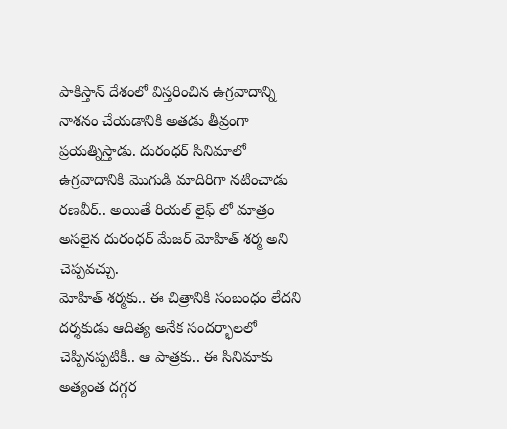పాకిస్తాన్ దేశంలో విస్తరించిన ఉగ్రవాదాన్ని నాశనం చేయడానికి అతడు తీవ్రంగా ప్రయత్నిస్తాడు. దురంధర్ సినిమాలో ఉగ్రవాదానికి మొగుడి మాదిరిగా నటించాడు రణవీర్.. అయితే రియల్ లైఫ్ లో మాత్రం అసలైన దురంధర్ మేజర్ మోహిత్ శర్మ అని చెప్పవచ్చు.
మోహిత్ శర్మకు.. ఈ చిత్రానికి సంబంధం లేదని దర్శకుడు ఆదిత్య అనేక సందర్భాలలో చెప్పినప్పటికీ.. ఆ పాత్రకు.. ఈ సినిమాకు అత్యంత దగ్గర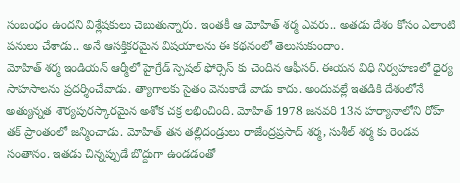సంబంధం ఉందని విశ్లేషకులు చెబుతున్నారు. ఇంతకీ ఆ మోహిత్ శర్మ ఎవరు.. అతడు దేశం కోసం ఎలాంటి పనులు చేశాడు.. అనే ఆసక్తికరమైన విషయాలను ఈ కథనంలో తెలుసుకుందాం.
మోహిత్ శర్మ ఇండియన్ ఆర్మీలో హైగ్రేడ్ స్పెషల్ ఫోర్సెస్ కు చెందిన ఆఫీసర్. ఈయన విధి నిర్వహణలో ధైర్య సాహసాలను ప్రదర్శించేవాడు. త్యాగాలకు సైతం వెనుకాడే వాడు కాదు. అందువల్లే ఇతడికి దేశంలోనే అత్యున్నత శౌర్యపురస్కారమైన అశోక చక్ర లభించింది. మోహిత్ 1978 జనవరి 13న హర్యానాలోని రోహ్ తక్ ప్రాంతంలో జన్మించాడు. మోహిత్ తన తల్లిదండ్రులు రాజేంద్రప్రసాద్ శర్మ, సుశీల్ శర్మ కు రెండవ సంతానం. ఇతడు చిన్నప్పుడే బొద్దుగా ఉండడంతో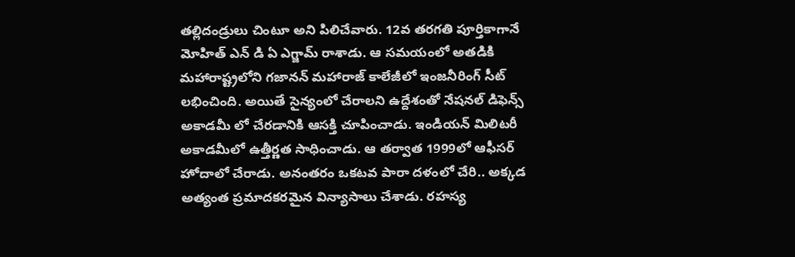తల్లిదండ్రులు చింటూ అని పిలిచేవారు. 12వ తరగతి పూర్తికాగానే మోహిత్ ఎన్ డి ఏ ఎగ్జామ్ రాశాడు. ఆ సమయంలో అతడికి మహారాష్ట్రలోని గజానన్ మహారాజ్ కాలేజీలో ఇంజనీరింగ్ సీట్ లభించింది. అయితే సైన్యంలో చేరాలని ఉద్దేశంతో నేషనల్ డిఫెన్స్ అకాడమీ లో చేరడానికి ఆసక్తి చూపించాడు. ఇండియన్ మిలిటరీ అకాడమీలో ఉత్తీర్ణత సాధించాడు. ఆ తర్వాత 1999లో ఆఫీసర్ హోదాలో చేరాడు. అనంతరం ఒకటవ పారా దళంలో చేరి.. అక్కడ అత్యంత ప్రమాదకరమైన విన్యాసాలు చేశాడు. రహస్య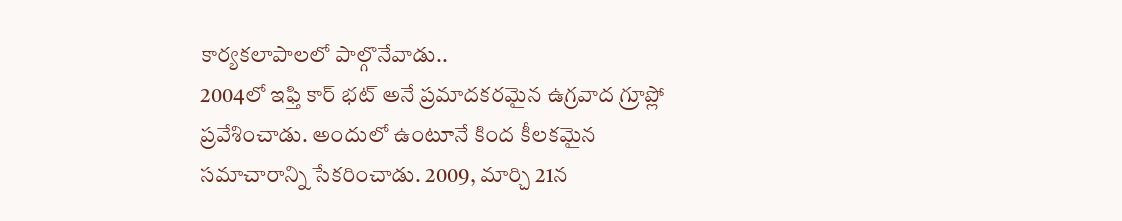కార్యకలాపాలలో పాల్గొనేవాడు..
2004లో ఇఫ్తి కార్ భట్ అనే ప్రమాదకరమైన ఉగ్రవాద గ్రూప్లో ప్రవేశించాడు. అందులో ఉంటూనే కింద కీలకమైన సమాచారాన్ని సేకరించాడు. 2009, మార్చి 21న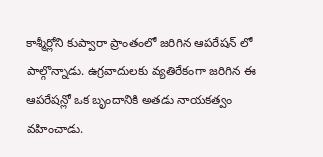కాశ్మీర్లోని కుప్వారా ప్రాంతంలో జరిగిన ఆపరేషన్ లో పాల్గొన్నాడు. ఉగ్రవాదులకు వ్యతిరేకంగా జరిగిన ఈ ఆపరేషన్లో ఒక బృందానికి అతడు నాయకత్వం వహించాడు.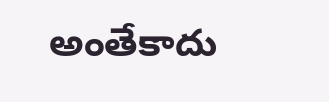అంతేకాదు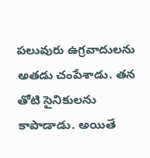పలువురు ఉగ్రవాదులను అతడు చంపేశాడు. తన తోటి సైనికులను కాపాడాడు. అయితే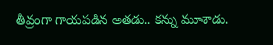తీవ్రంగా గాయపడిన అతడు.. కన్ను మూశాడు.